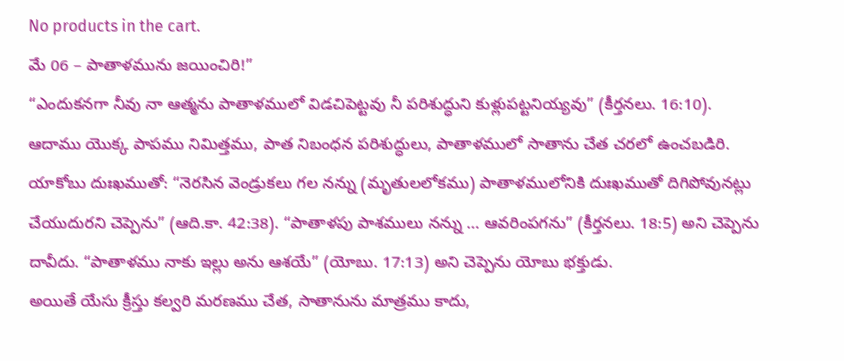No products in the cart.
మే 06 – పాతాళమును జయించిరి!”
“ఎందుకనగా నీవు నా ఆత్మను పాతాళములో విడచిపెట్టవు నీ పరిశుద్ధుని కుళ్లుపట్టనియ్యవు” (కీర్తనలు. 16:10).
ఆదాము యొక్క పాపము నిమిత్తము, పాత నిబంధన పరిశుద్ధులు, పాతాళములో సాతాను చేత చరలో ఉంచబడిరి. యాకోబు దుఃఖముతో: “నెరసిన వెండ్రుకలు గల నన్ను (మృతులలోకము) పాతాళములోనికి దుఃఖముతో దిగిపోవునట్లు చేయుదురని చెప్పెను” (ఆది.కా. 42:38). “పాతాళపు పాశములు నన్ను … ఆవరింపగను” (కీర్తనలు. 18:5) అని చెప్పెను దావీదు. “పాతాళము నాకు ఇల్లు అను ఆశయే” (యోబు. 17:13) అని చెప్పెను యోబు భక్తుడు.
అయితే యేసు క్రీస్తు కల్వరి మరణము చేత, సాతానును మాత్రము కాదు,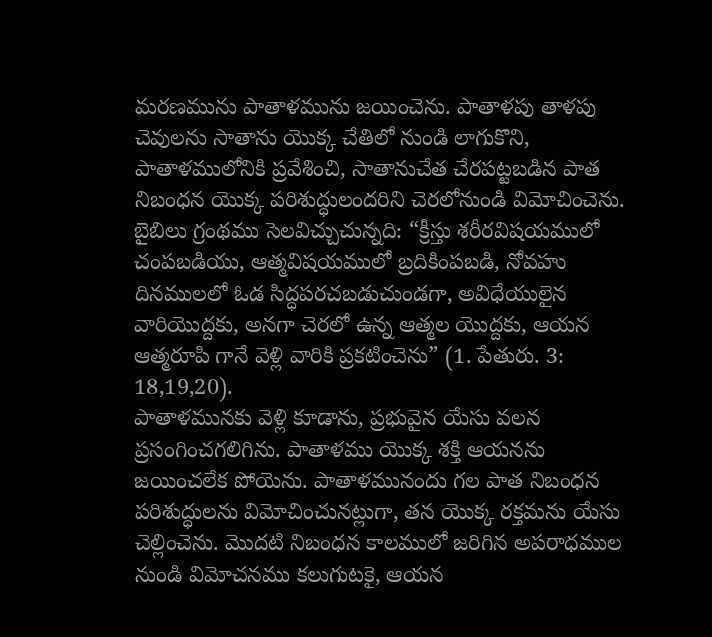మరణమును పాతాళమును జయించెను. పాతాళపు తాళపు చెవులను సాతాను యొక్క చేతిలో నుండి లాగుకొని, పాతాళములోనికి ప్రవేశించి, సాతానుచేత చేరపట్టబడిన పాత నిబంధన యొక్క పరిశుద్ధులందరిని చెరలోనుండి విమోచించెను.
బైబిలు గ్రంథము సెలవిచ్చుచున్నది: “క్రీస్తు శరీరవిషయములో చంపబడియు, ఆత్మవిషయములో బ్రదికింపబడి, నోవహు దినములలో ఓడ సిద్ధపరచబడుచుండగా, అవిధేయులైన వారియొద్దకు, అనగా చెరలో ఉన్న ఆత్మల యొద్దకు, ఆయన ఆత్మరూపి గానే వెళ్లి వారికి ప్రకటించెను” (1. పేతురు. 3: 18,19,20).
పాతాళమునకు వెళ్లి కూడాను, ప్రభువైన యేసు వలన ప్రసంగించగలిగిను. పాతాళము యొక్క శక్తి ఆయనను జయించలేక పోయెను. పాతాళమునందు గల పాత నిబంధన పరిశుద్ధులను విమోచించునట్లుగా, తన యొక్క రక్తమను యేసు చెల్లించెను. మొదటి నిబంధన కాలములో జరిగిన అపరాధముల నుండి విమోచనము కలుగుటకై, ఆయన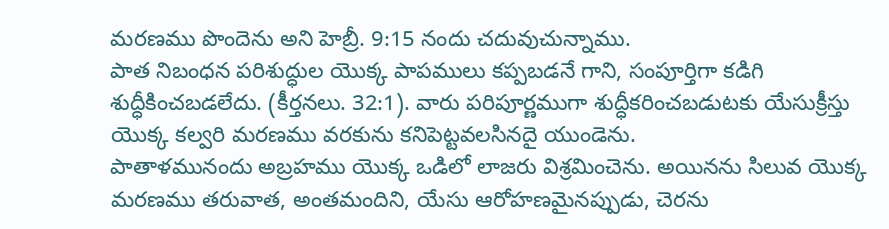మరణము పొందెను అని హెబ్రీ. 9:15 నందు చదువుచున్నాము.
పాత నిబంధన పరిశుద్ధుల యొక్క పాపములు కప్పబడనే గాని, సంపూర్తిగా కడిగి శుద్ధీకించబడలేదు. (కీర్తనలు. 32:1). వారు పరిపూర్ణముగా శుద్ధీకరించబడుటకు యేసుక్రీస్తు యొక్క కల్వరి మరణము వరకును కనిపెట్టవలసినదై యుండెను.
పాతాళమునందు అబ్రహము యొక్క ఒడిలో లాజరు విశ్రమించెను. అయినను సిలువ యొక్క మరణము తరువాత, అంతమందిని, యేసు ఆరోహణమైనప్పుడు, చెరను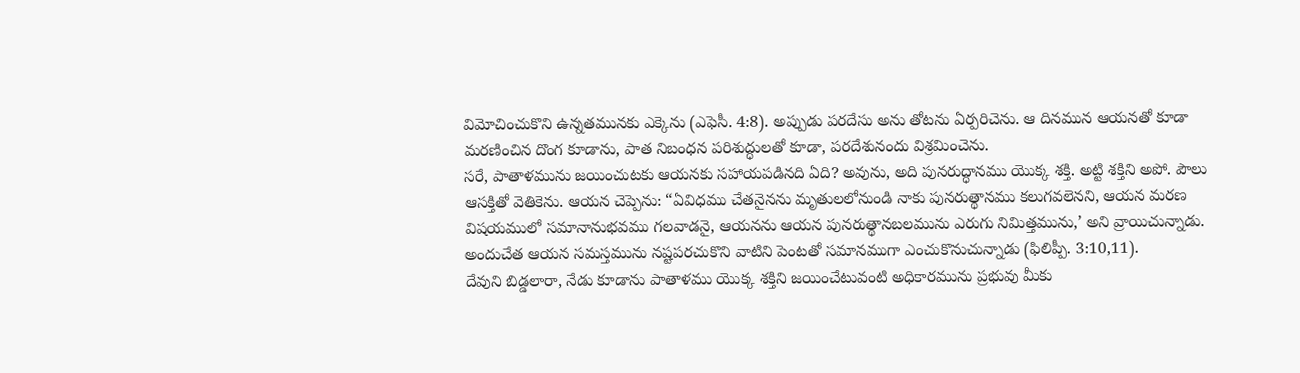విమోచించుకొని ఉన్నతమునకు ఎక్కెను (ఎఫెసీ. 4:8). అప్పుడు పరదేసు అను తోటను ఏర్పరిచెను. ఆ దినమున ఆయనతో కూడా మరణించిన దొంగ కూడాను, పాత నిబంధన పరిశుద్ధులతో కూడా, పరదేశునందు విశ్రమించెను.
సరే, పాతాళమును జయించుటకు ఆయనకు సహాయపడినది ఏది? అవును, అది పునరుద్ధానము యొక్క శక్తి. అట్టి శక్తిని అపో. పౌలు ఆసక్తితో వెతికెను. ఆయన చెప్పెను: “ఏవిధము చేతనైనను మృతులలోనుండి నాకు పునరుత్థానము కలుగవలెనని, ఆయన మరణ విషయములో సమానానుభవము గలవాడనై, ఆయనను ఆయన పునరుత్థానబలమును ఎరుగు నిమిత్తమును,’ అని వ్రాయిచున్నాడు. అందుచేత ఆయన సమస్తమును నష్టపరచుకొని వాటిని పెంటతో సమానముగా ఎంచుకొనుచున్నాడు (ఫిలిప్పీ. 3:10,11).
దేవుని బిడ్డలారా, నేడు కూడాను పాతాళము యొక్క శక్తిని జయించేటువంటి అధికారమును ప్రభువు మీకు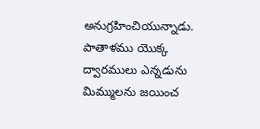అనుగ్రహించియున్నాడు. పాతాళము యొక్క ద్వారములు ఎన్నడును మిమ్ములను జయించ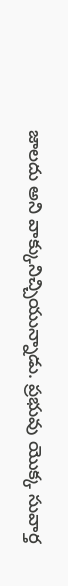జాలదు అని వాక్కునిచ్చియున్నాడు. ప్రభువు యొక్క సువార్త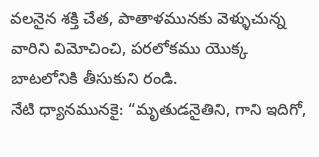వలనైన శక్తి చేత, పాతాళమునకు వెళ్ళుచున్న వారిని విమోచించి, పరలోకము యొక్క బాటలోనికి తీసుకుని రండి.
నేటి ధ్యానమునకై: “మృతుడనైతిని, గాని ఇదిగో,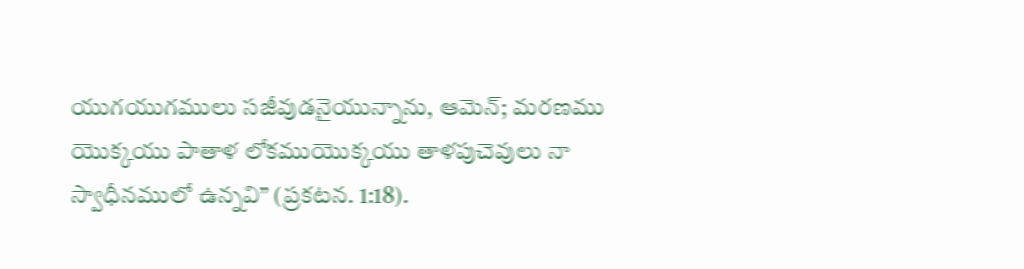యుగయుగములు సజీవుడనైయున్నాను, ఆమెన్; మరణము యొక్కయు పాతాళ లోకముయొక్కయు తాళపుచెవులు నా స్వాధీనములో ఉన్నవి” (ప్రకటన. 1:18).